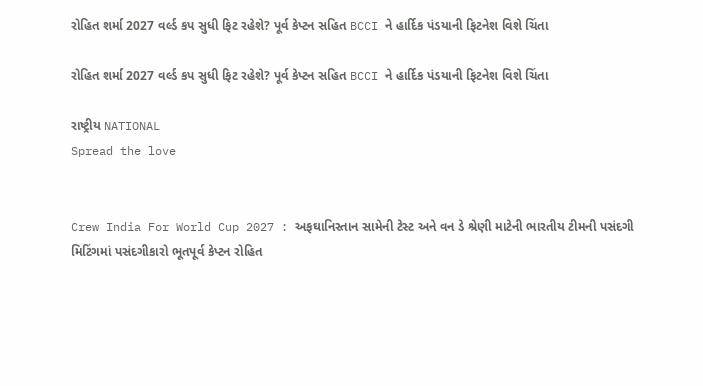રોહિત શર્મા 2027 વર્લ્ડ કપ સુધી ફિટ રહેશે? પૂર્વ કેપ્ટન સહિત BCCI ને હાર્દિક પંડયાની ફિટનેશ વિશે ચિંતા

રોહિત શર્મા 2027 વર્લ્ડ કપ સુધી ફિટ રહેશે? પૂર્વ કેપ્ટન સહિત BCCI ને હાર્દિક પંડયાની ફિટનેશ વિશે ચિંતા

રાષ્ટ્રીય NATIONAL
Spread the love


Crew India For World Cup 2027 : અફઘાનિસ્તાન સામેની ટેસ્ટ અને વન ડે શ્રેણી માટેની ભારતીય ટીમની પસંદગી મિટિંગમાં પસંદગીકારો ભૂતપૂર્વ કેપ્ટન રોહિત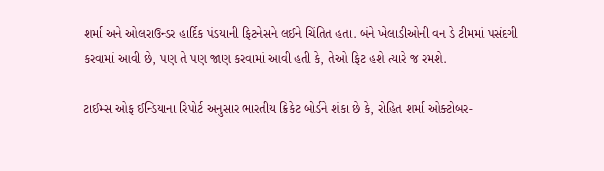શર્મા અને ઓલરાઉન્ડર હાર્દિક પંડયાની ફિટનેસને લઈને ચિંતિત હતા. બંને ખેલાડીઓની વન ડે ટીમમાં પસંદગી કરવામાં આવી છે, પણ તે પણ જાણ કરવામાં આવી હતી કે, તેઓ ફિટ હશે ત્યારે જ રમશે.

ટાઈમ્સ ઓફ ઈન્ડિયાના રિપોર્ટ અનુસાર ભારતીય ક્રિકેટ બોર્ડને શંકા છે કે, રોહિત શર્મા ઓક્ટોબર-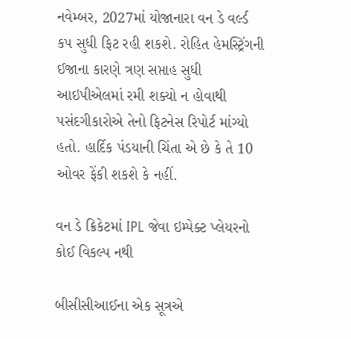નવેમ્બર, 2027માં યોજાનારા વન ડે વર્લ્ડ કપ સુધી ફિટ રહી શકશે. રોહિત હેમસ્ટ્રિંગની ઈજાના કારણે ત્રણ સપ્તાહ સુધી આઇપીએલમાં રમી શક્યો ન હોવાથી પસંદગીકારોએ તેનો ફિટનેસ રિપોર્ટ માંગ્યો હતો. હાર્દિક પંડયાની ચિંતા એ છે કે તે 10 ઓવર ફેંકી શકશે કે નહીં.

વન ડે ક્રિકેટમાં IPL જેવા ઇમ્પેક્ટ પ્લેયરનો કોઈ વિકલ્પ નથી

બીસીસીઆઈના એક સૂત્રએ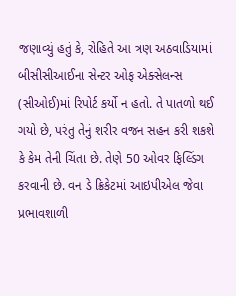જણાવ્યું હતું કે, રોહિતે આ ત્રણ અઠવાડિયામાં બીસીસીઆઈના સેન્ટર ઓફ એક્સેલન્સ (સીઓઈ)માં રિપોર્ટ કર્યો ન હતો. તે પાતળો થઈ ગયો છે, પરંતુ તેનું શરીર વજન સહન કરી શકશે કે કેમ તેની ચિંતા છે. તેણે 50 ઓવર ફિલ્ડિંગ કરવાની છે. વન ડે ક્રિકેટમાં આઇપીએલ જેવા પ્રભાવશાળી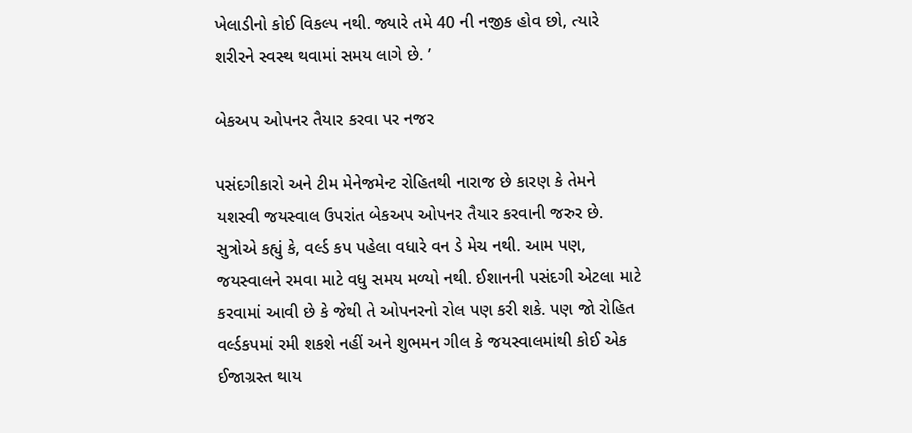ખેલાડીનો કોઈ વિકલ્પ નથી. જ્યારે તમે 40 ની નજીક હોવ છો, ત્યારે શરીરને સ્વસ્થ થવામાં સમય લાગે છે. ’

બેકઅપ ઓપનર તૈયાર કરવા પર નજર

પસંદગીકારો અને ટીમ મેનેજમેન્ટ રોહિતથી નારાજ છે કારણ કે તેમને યશસ્વી જયસ્વાલ ઉપરાંત બેકઅપ ઓપનર તૈયાર કરવાની જરુર છે. સુત્રોએ કહ્યું કે, વર્લ્ડ કપ પહેલા વધારે વન ડે મેચ નથી. આમ પણ, જયસ્વાલને રમવા માટે વધુ સમય મળ્યો નથી. ઈશાનની પસંદગી એટલા માટે કરવામાં આવી છે કે જેથી તે ઓપનરનો રોલ પણ કરી શકે. પણ જો રોહિત વર્લ્ડકપમાં રમી શકશે નહીં અને શુભમન ગીલ કે જયસ્વાલમાંથી કોઈ એક ઈજાગ્રસ્ત થાય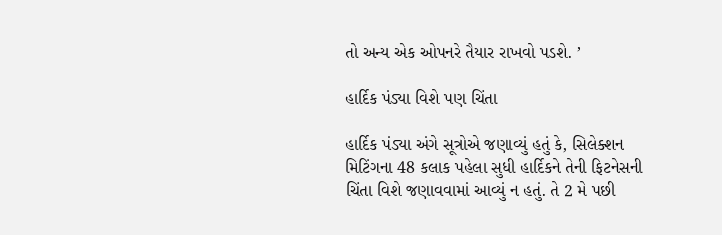તો અન્ય એક ઓપનરે તૈયાર રાખવો પડશે. ’

હાર્દિક પંડ્યા વિશે પણ ચિંતા

હાર્દિક પંડ્યા અંગે સૂત્રોએ જણાવ્યું હતું કે, સિલેક્શન મિટિંગના 48 કલાક પહેલા સુધી હાર્દિકને તેની ફિટનેસની ચિંતા વિશે જણાવવામાં આવ્યું ન હતું. તે 2 મે પછી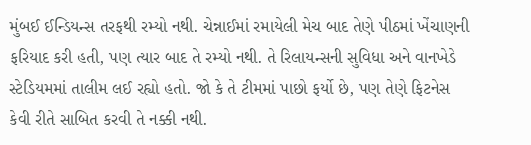મુંબઈ ઈન્ડિયન્સ તરફથી રમ્યો નથી. ચેન્નાઈમાં રમાયેલી મેચ બાદ તેણે પીઠમાં ખેંચાણની ફરિયાદ કરી હતી, પણ ત્યાર બાદ તે રમ્યો નથી. તે રિલાયન્સની સુવિધા અને વાનખેડે સ્ટેડિયમમાં તાલીમ લઈ રહ્યો હતો. જો કે તે ટીમમાં પાછો ફર્યો છે, પણ તેણે ફિટનેસ કેવી રીતે સાબિત કરવી તે નક્કી નથી.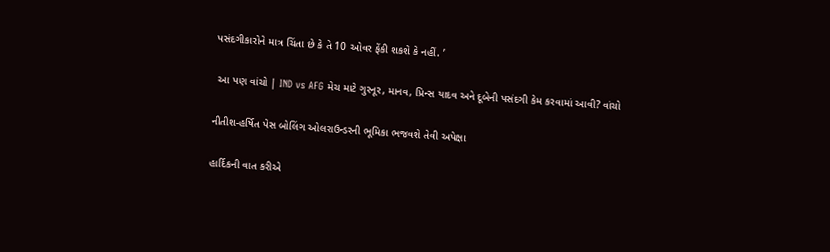પસંદગીકારોને માત્ર ચિંતા છે કે તે 10 ઓવર ફેંકી શકશે કે નહીં. ’

 આ પણ વાંચો | IND vs AFG મેચ માટે ગુરનૂર, માનવ, પ્રિન્સ યાદવ અને દૂબેની પસંદગી કેમ કરવામાં આવી? વાંચો

નીતીશ-હર્ષિત પેસ બોલિંગ ઓલરાઉન્ડરની ભૂમિકા ભજવશે તેવી અપેક્ષા

હાર્દિકની વાત કરીએ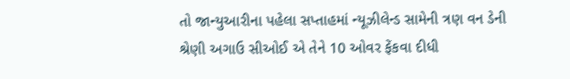તો જાન્યુઆરીના પહેલા સપ્તાહમાં ન્યૂઝીલેન્ડ સામેની ત્રણ વન ડેની શ્રેણી અગાઉ સીઓઈ એ તેને 10 ઓવર ફેંકવા દીધી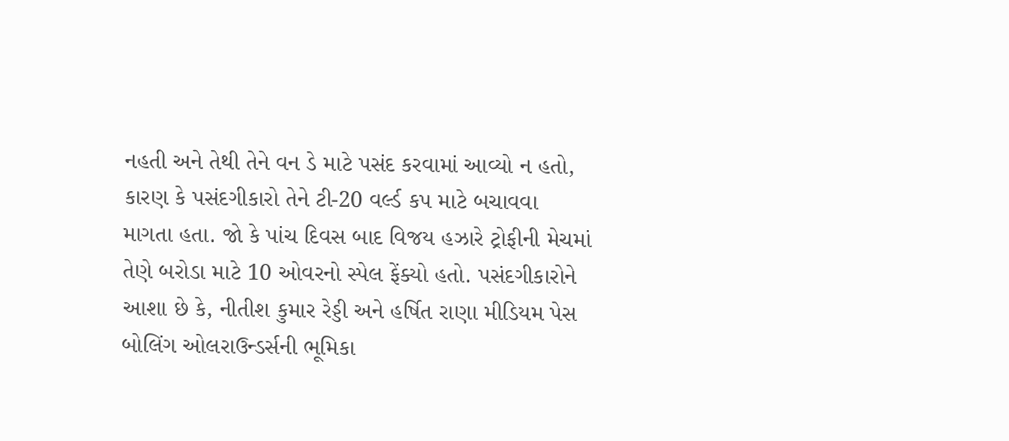નહતી અને તેથી તેને વન ડે માટે પસંદ કરવામાં આવ્યો ન હતો, કારણ કે પસંદગીકારો તેને ટી-20 વર્લ્ડ કપ માટે બચાવવા માગતા હતા. જો કે પાંચ દિવસ બાદ વિજય હઝારે ટ્રોફીની મેચમાં તેણે બરોડા માટે 10 ઓવરનો સ્પેલ ફેંક્યો હતો. પસંદગીકારોને આશા છે કે, નીતીશ કુમાર રેડ્ડી અને હર્ષિત રાણા મીડિયમ પેસ બોલિંગ ઓલરાઉન્ડર્સની ભૂમિકા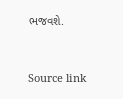ભજવશે.



Source link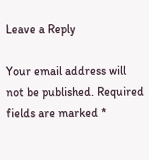Leave a Reply

Your email address will not be published. Required fields are marked *